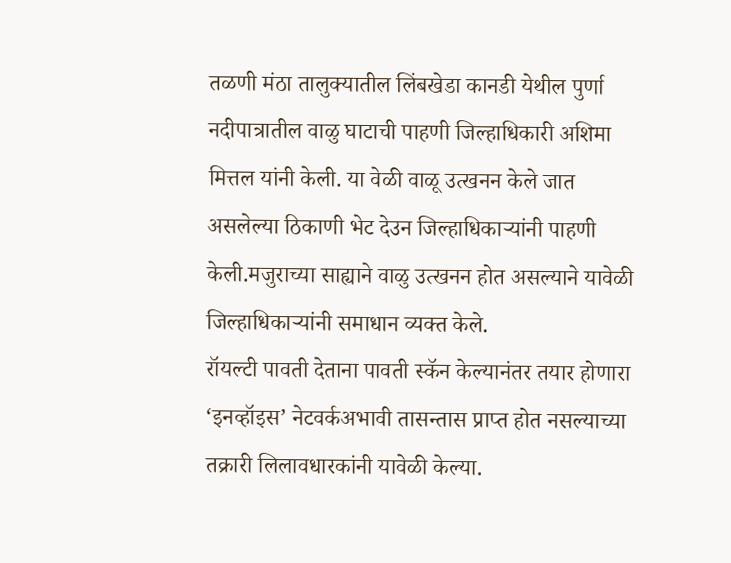तळणी मंठा तालुक्यातील लिंबखेडा कानडी येथील पुर्णा नदीपात्रातील वाळु घाटाची पाहणी जिल्हाधिकारी अशिमा मित्तल यांनी केली. या वेळी वाळू उत्खनन केले जात असलेल्या ठिकाणी भेट देउन जिल्हाधिकाऱ्यांनी पाहणी केली.मजुराच्या साह्याने वाळु उत्खनन होत असल्याने यावेळी जिल्हाधिकाऱ्यांनी समाधान व्यक्त केले.
रॉयल्टी पावती देताना पावती स्कॅन केल्यानंतर तयार होणारा ‘इनव्हॉइस’ नेटवर्कअभावी तासन्तास प्राप्त होत नसल्याच्या तक्रारी लिलावधारकांनी यावेळी केल्या.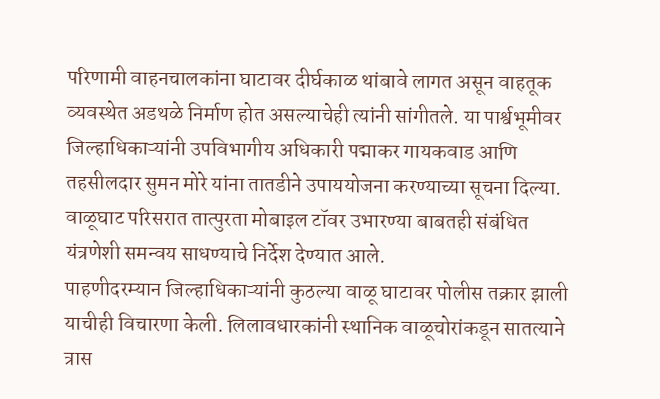परिणामी वाहनचालकांना घाटावर दीर्घकाळ थांबावे लागत असून वाहतूक व्यवस्थेत अडथळे निर्माण होत असल्याचेही त्यांनी सांगीतले. या पार्श्वभूमीवर जिल्हाधिकाऱ्यांनी उपविभागीय अधिकारी पद्माकर गायकवाड आणि तहसीलदार सुमन मोरे यांना तातडीने उपाययोजना करण्याच्या सूचना दिल्या. वाळूघाट परिसरात तात्पुरता मोबाइल टॉवर उभारण्या बाबतही संबंधित यंत्रणेशी समन्वय साधण्याचे निर्देश देण्यात आले.
पाहणीदरम्यान जिल्हाधिकाऱ्यांनी कुठल्या वाळू घाटावर पोलीस तक्रार झाली याचीही विचारणा केली. लिलावधारकांनी स्थानिक वाळूचोरांकडून सातत्याने त्रास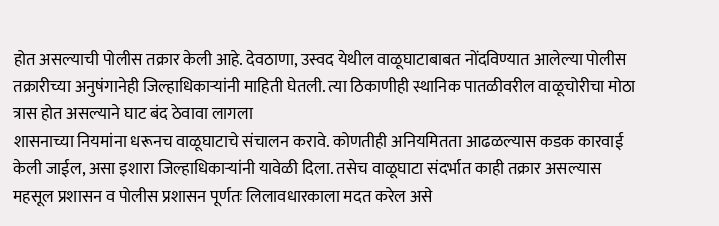होत असल्याची पोलीस तक्रार केली आहे. देवठाणा, उस्वद येथील वाळूघाटाबाबत नोंदविण्यात आलेल्या पोलीस तक्रारीच्या अनुषंगानेही जिल्हाधिकाऱ्यांनी माहिती घेतली. त्या ठिकाणीही स्थानिक पातळीवरील वाळूचोरीचा मोठा त्रास होत असल्याने घाट बंद ठेवावा लागला
शासनाच्या नियमांना धरूनच वाळूघाटाचे संचालन करावे. कोणतीही अनियमितता आढळल्यास कडक कारवाई केली जाईल, असा इशारा जिल्हाधिकाऱ्यांनी यावेळी दिला. तसेच वाळूघाटा संदर्भात काही तक्रार असल्यास महसूल प्रशासन व पोलीस प्रशासन पूर्णतः लिलावधारकाला मदत करेल असे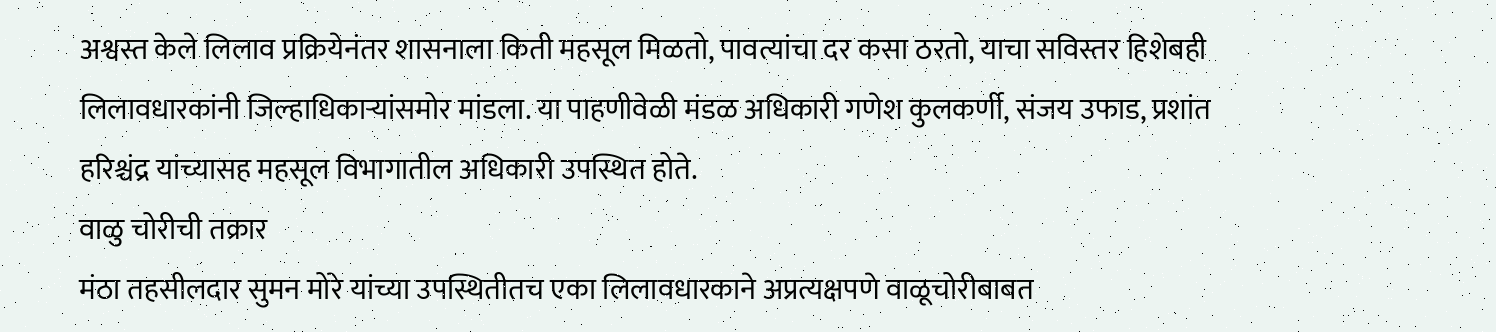अश्वस्त केले लिलाव प्रक्रियेनंतर शासनाला किती महसूल मिळतो, पावत्यांचा दर कसा ठरतो, याचा सविस्तर हिशेबही लिलावधारकांनी जिल्हाधिकाऱ्यांसमोर मांडला. या पाहणीवेळी मंडळ अधिकारी गणेश कुलकर्णी, संजय उफाड, प्रशांत हरिश्चंद्र यांच्यासह महसूल विभागातील अधिकारी उपस्थित होते.
वाळु चोरीची तक्रार
मंठा तहसीलदार सुमन मोरे यांच्या उपस्थितीतच एका लिलावधारकाने अप्रत्यक्षपणे वाळूचोरीबाबत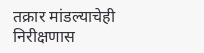तक्रार मांडल्याचेही निरीक्षणास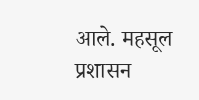आले. महसूल प्रशासन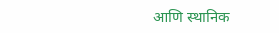आणि स्थानिक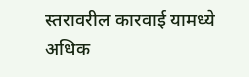स्तरावरील कारवाई यामध्ये अधिक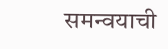समन्वयाची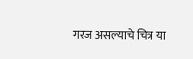गरज असल्याचे चित्र या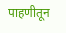पाहणीतून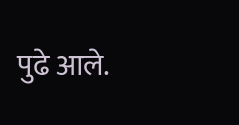पुढे आले.